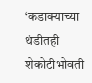‘कडाक्याच्या थंडीतही शेकोटीभोवती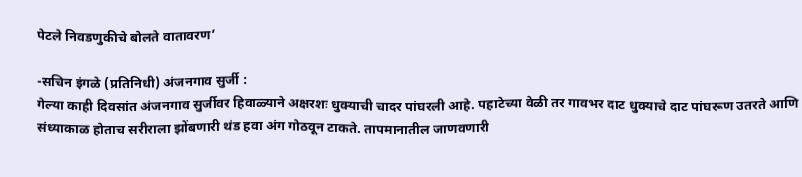पेटले निवडणुकीचे बोलते वातावरण’

-सचिन इंगळे (प्रतिनिधी) अंजनगाव सुर्जी :
गेल्या काही दिवसांत अंजनगाव सुर्जीवर हिवाळ्याने अक्षरशः धुक्याची चादर पांघरली आहे. पहाटेच्या वेळी तर गावभर दाट धुक्याचे दाट पांघरूण उतरते आणि संध्याकाळ होताच सरीराला झोंबणारी थंड हवा अंग गोठवून टाकते. तापमानातील जाणवणारी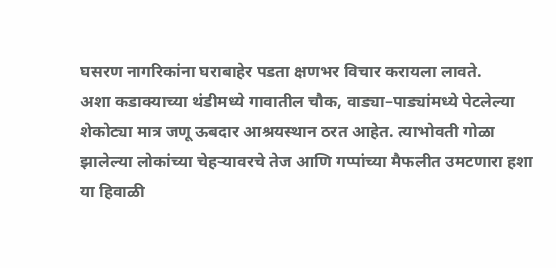घसरण नागरिकांना घराबाहेर पडता क्षणभर विचार करायला लावते.
अशा कडाक्याच्या थंडीमध्ये गावातील चौक, वाड्या–पाड्यांमध्ये पेटलेल्या शेकोट्या मात्र जणू ऊबदार आश्रयस्थान ठरत आहेत. त्याभोवती गोळा झालेल्या लोकांच्या चेहऱ्यावरचे तेज आणि गप्पांच्या मैफलीत उमटणारा हशा या हिवाळी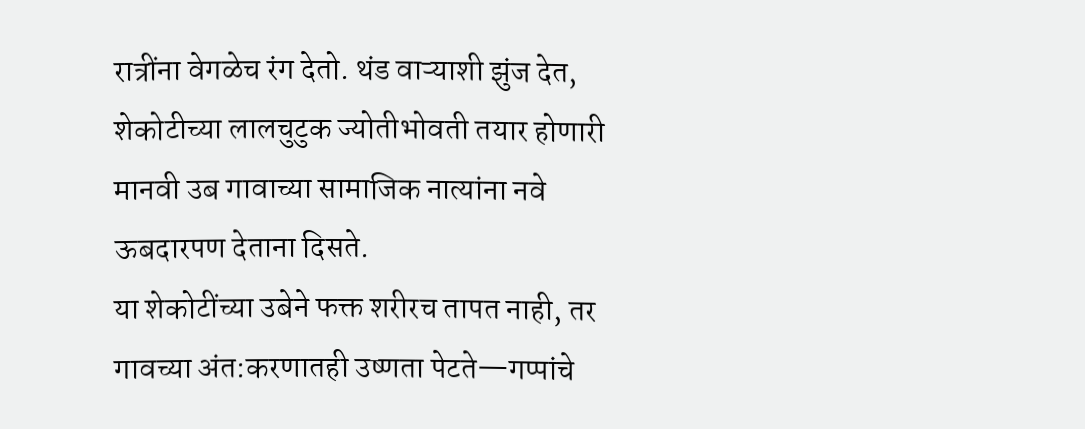रात्रींना वेगळेच रंग देतो. थंड वाऱ्याशी झुंज देत, शेकोटीच्या लालचुटुक ज्योतीभोवती तयार होणारी मानवी उब गावाच्या सामाजिक नात्यांना नवे ऊबदारपण देताना दिसते.
या शेकोटींच्या उबेने फक्त शरीरच तापत नाही, तर गावच्या अंत:करणातही उष्णता पेटते—गप्पांचे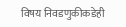विषय निवडणुकीकडेही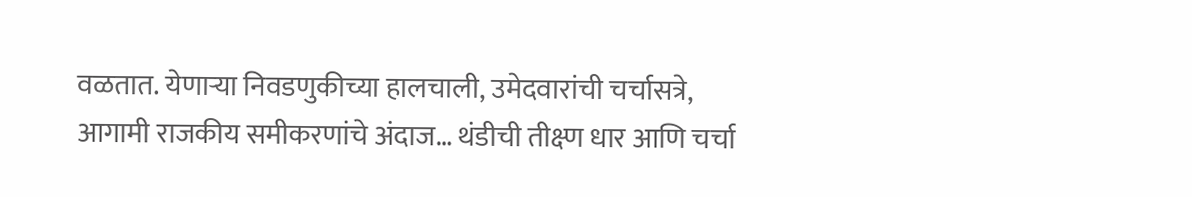वळतात. येणाऱ्या निवडणुकीच्या हालचाली, उमेदवारांची चर्चासत्रे, आगामी राजकीय समीकरणांचे अंदाज… थंडीची तीक्ष्ण धार आणि चर्चा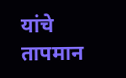यांचे तापमान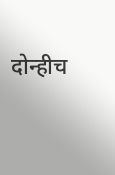दोन्हीच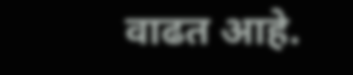वाढत आहे.